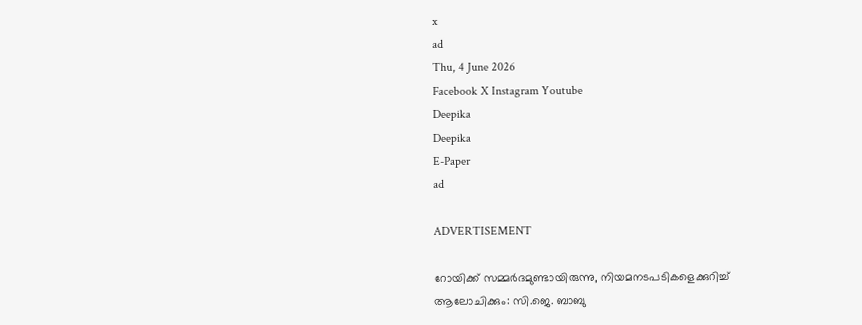x
ad
Thu, 4 June 2026
Facebook X Instagram Youtube
Deepika
Deepika
E-Paper
ad

ADVERTISEMENT

റോയിക്ക് സമ്മർദമുണ്ടായിരുന്നു, നിയമനടപടികളെക്കുറിച്ച് ആലോചിക്കും: സി.ജെ. ബാബു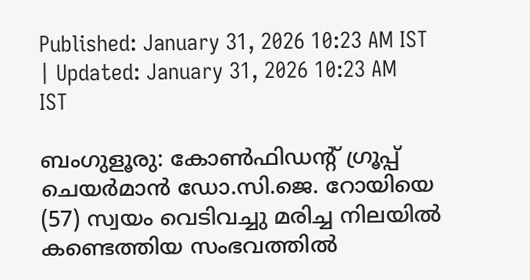Published: January 31, 2026 10:23 AM IST | Updated: January 31, 2026 10:23 AM IST

ബംഗുളൂരു: കോൺഫിഡന്‍റ് ഗ്രൂപ്പ് ചെയർമാൻ ഡോ.സി.ജെ. റോയിയെ (57) സ്വയം വെടിവച്ചു മരിച്ച നിലയിൽ കണ്ടെത്തിയ സംഭവത്തിൽ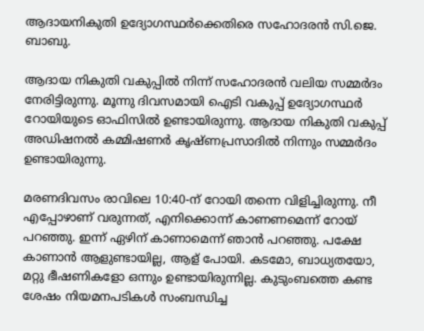ആദായനികുതി ഉദ്യോഗസ്ഥർക്കെതിരെ സഹോദരൻ സി.ജെ. ബാബു.

ആദായ നികുതി വകുപ്പിൽ നിന്ന് സഹോദരൻ വലിയ സമ്മർദം നേരിട്ടിരുന്നു. മൂന്നു ദിവസമായി ഐടി വകുപ്പ് ഉദ്യോഗസ്ഥർ റോയിയുടെ ഓഫിസിൽ ഉണ്ടായിരുന്നു. ആദായ നികുതി വകുപ്പ് അഡിഷനല്‍ കമ്മിഷണര്‍ കൃഷ്ണപ്രസാദിൽ നിന്നും സമ്മർദം ഉണ്ടായിരുന്നു.

മരണദിവസം രാവിലെ 10:40-ന് റോയി തന്നെ വിളിച്ചിരുന്നു. നീ എപ്പോഴാണ് വരുന്നത്, എനിക്കൊന്ന് കാണണമെന്ന് റോയ് പറഞ്ഞു. ഇന്ന് ഏഴിന് കാണാമെന്ന് ഞാൻ പറഞ്ഞു. പക്ഷേ കാണാൻ ആളുണ്ടായില്ല, ആള് പോയി. കടമോ, ബാധ്യതയോ, മറ്റു ഭീഷണികളോ ഒന്നും ഉണ്ടായിരുന്നില്ല. കുടുംബത്തെ കണ്ട ശേഷം നിയമനപടികൾ സംബന്ധിച്ച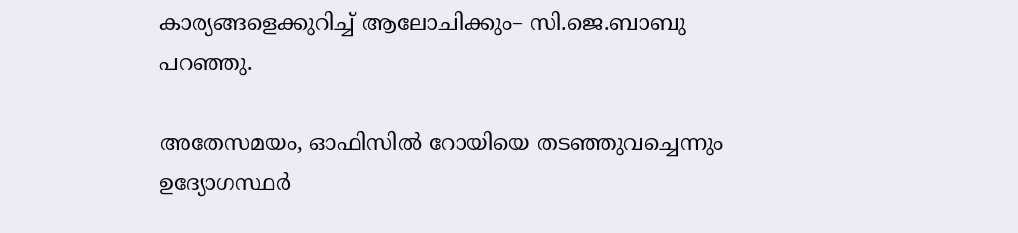കാര്യങ്ങളെക്കുറിച്ച് ആലോചിക്കും– സി.ജെ.ബാബു പറഞ്ഞു.

അതേസമയം, ഓഫിസിൽ റോയിയെ തടഞ്ഞുവച്ചെന്നും ഉദ്യോഗസ്ഥർ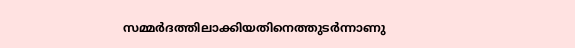സമ്മർദത്തിലാക്കിയതിനെത്തുടർന്നാണു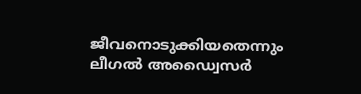ജീവനൊടുക്കിയതെന്നും ലീഗൽ അഡ്വൈസർ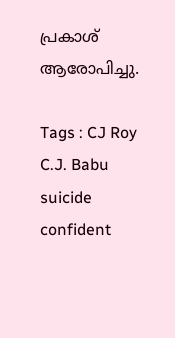പ്രകാശ് ആരോപിച്ചു.

Tags : CJ Roy C.J. Babu suicide confident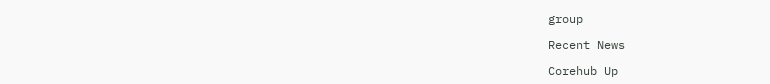group

Recent News

Corehub Up